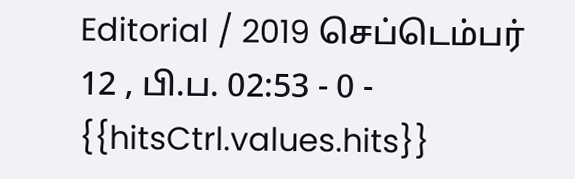Editorial / 2019 செப்டெம்பர் 12 , பி.ப. 02:53 - 0 - {{hitsCtrl.values.hits}}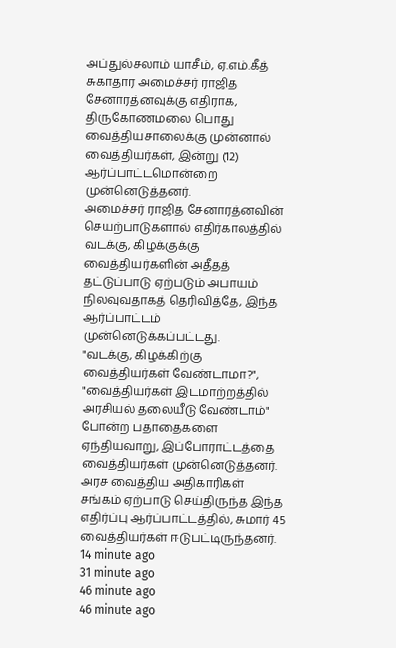அப்துல்சலாம் யாசீம், ஏ.எம்.கீத்
சுகாதார அமைச்சர் ராஜித சேனாரத்னவுக்கு எதிராக, திருகோணமலை பொது வைத்தியசாலைக்கு முன்னால் வைத்தியர்கள், இன்று (12) ஆர்ப்பாட்டமொன்றை முன்னெடுத்தனர்.
அமைச்சர் ராஜித சேனாரத்னவின் செயற்பாடுகளால் எதிர்காலத்தில் வடக்கு, கிழக்குக்கு வைத்தியர்களின் அதீதத் தட்டுப்பாடு ஏற்படும் அபாயம் நிலவுவதாகத் தெரிவித்தே, இந்த ஆர்ப்பாட்டம் முன்னெடுக்கப்பட்டது.
"வடக்கு, கிழக்கிற்கு வைத்தியர்கள் வேண்டாமா?", "வைத்தியர்கள் இடமாற்றத்தில் அரசியல் தலையீடு வேண்டாம்" போன்ற பதாதைகளை ஏந்தியவாறு, இப்போராட்டத்தை வைத்தியர்கள் முன்னெடுத்தனர்.
அரச வைத்திய அதிகாரிகள் சங்கம் ஏற்பாடு செய்திருந்த இந்த எதிர்ப்பு ஆர்ப்பாட்டத்தில், சுமார் 45 வைத்தியர்கள் ஈடுபட்டிருந்தனர்.
14 minute ago
31 minute ago
46 minute ago
46 minute ago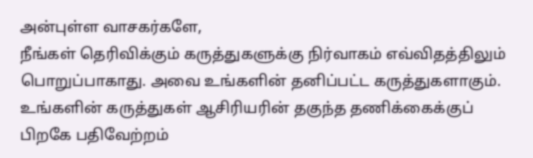அன்புள்ள வாசகர்களே,
நீங்கள் தெரிவிக்கும் கருத்துகளுக்கு நிர்வாகம் எவ்விதத்திலும் பொறுப்பாகாது. அவை உங்களின் தனிப்பட்ட கருத்துகளாகும். உங்களின் கருத்துகள் ஆசிரியரின் தகுந்த தணிக்கைக்குப் பிறகே பதிவேற்றம்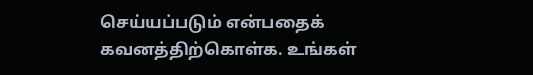செய்யப்படும் என்பதைக் கவனத்திற்கொள்க. உங்கள்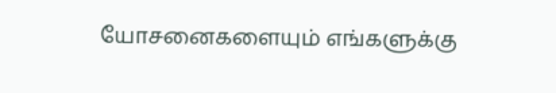யோசனைகளையும் எங்களுக்கு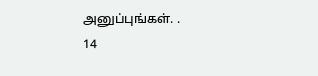அனுப்புங்கள். .
14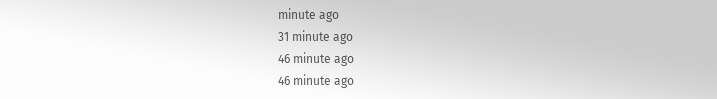minute ago
31 minute ago
46 minute ago
46 minute ago